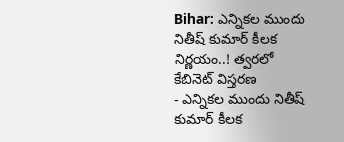Bihar: ఎన్నికల ముందు నితీష్ కుమార్ కీలక నిర్ణయం..! త్వరలో కేబినెట్ విస్తరణ
- ఎన్నికల ముందు నితీష్ కుమార్ కీలక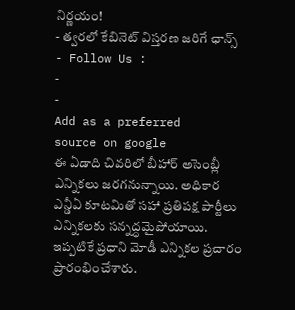నిర్ణయం!
- త్వరలో కేబినెట్ విస్తరణ జరిగే ఛాన్స్
- Follow Us :
-
-
Add as a preferred
source on google
ఈ ఏడాది చివరిలో బీహార్ అసెంబ్లీ ఎన్నికలు జరగనున్నాయి. అధికార ఎన్డీఏ కూటమితో సహా ప్రతిపక్ష పార్టీలు ఎన్నికలకు సన్నద్ధమైపోయాయి. ఇప్పటికే ప్రధాని మోడీ ఎన్నికల ప్రచారం ప్రారంభించేశారు.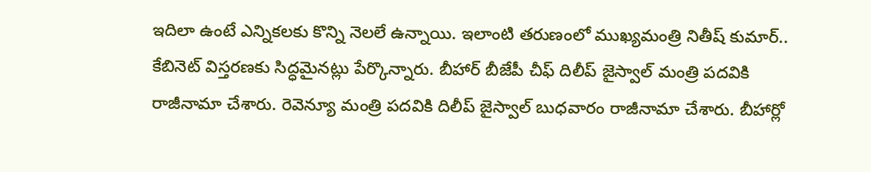ఇదిలా ఉంటే ఎన్నికలకు కొన్ని నెలలే ఉన్నాయి. ఇలాంటి తరుణంలో ముఖ్యమంత్రి నితీష్ కుమార్.. కేబినెట్ విస్తరణకు సిద్ధమైనట్లు పేర్కొన్నారు. బీహార్ బీజేపీ చీఫ్ దిలీప్ జైస్వాల్ మంత్రి పదవికి రాజీనామా చేశారు. రెవెన్యూ మంత్రి పదవికి దిలీప్ జైస్వాల్ బుధవారం రాజీనామా చేశారు. బీహార్లో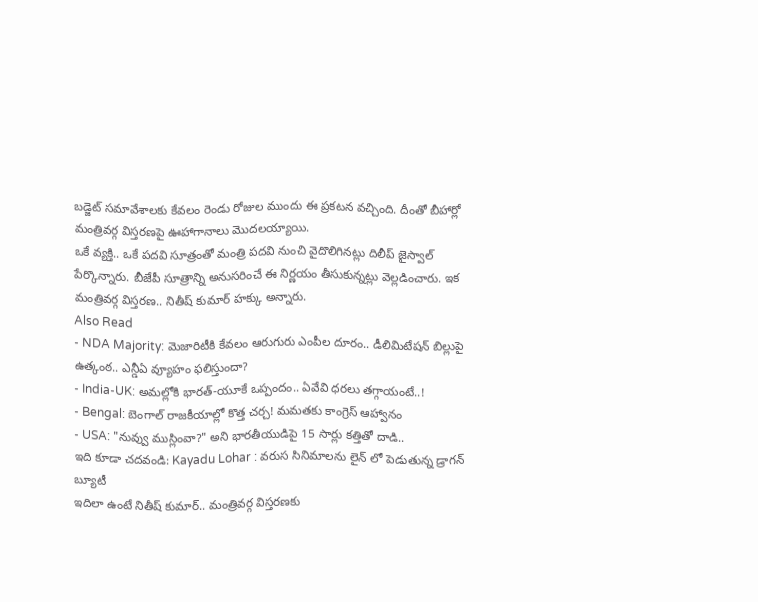బడ్జెట్ సమావేశాలకు కేవలం రెండు రోజుల ముందు ఈ ప్రకటన వచ్చింది. దీంతో బీహార్లో మంత్రివర్గ విస్తరణపై ఊహాగానాలు మొదలయ్యాయి.
ఒకే వ్యక్తి.. ఒకే పదవి సూత్రంతో మంత్రి పదవి నుంచి వైదొలిగినట్లు దిలీప్ జైస్వాల్ పేర్కొన్నారు. బీజేపీ సూత్రాన్ని అనుసరించే ఈ నిర్ణయం తీసుకున్నట్లు వెల్లడించారు. ఇక మంత్రివర్గ విస్తరణ.. నితీష్ కుమార్ హక్కు అన్నారు.
Also Read
- NDA Majority: మెజారిటీకి కేవలం ఆరుగురు ఎంపీల దూరం.. డీలిమిటేషన్ బిల్లుపై ఉత్కంఠ.. ఎన్డీఏ వ్యూహం ఫలిస్తుందా?
- India-UK: అమల్లోకి భారత్-యూకే ఒప్పందం.. ఏవేవి ధరలు తగ్గాయంటే..!
- Bengal: బెంగాల్ రాజకీయాల్లో కొత్త చర్చ! మమతకు కాంగ్రెస్ ఆహ్వానం
- USA: "నువ్వు ముస్లింవా?" అని భారతీయుడిపై 15 సార్లు కత్తితో దాడి..
ఇది కూడా చదవండి: Kayadu Lohar : వరుస సినిమాలను లైన్ లో పెడుతున్న డ్రాగన్ బ్యూటీ
ఇదిలా ఉంటే నితీష్ కుమార్.. మంత్రివర్గ విస్తరణకు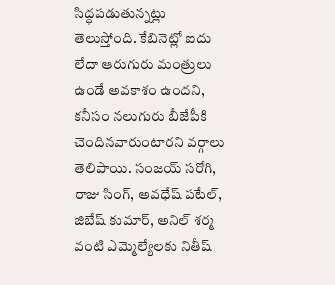సిద్ధపడుతున్నట్లు తెలుస్తోంది. కేబినెట్లో ఐదు లేదా ఆరుగురు మంత్రులు ఉండే అవకాశం ఉందని, కనీసం నలుగురు బీజేపీకి చెందినవారుంటారని వర్గాలు తెలిపాయి. సంజయ్ సరోగి, రాజు సింగ్, అవధేష్ పటేల్, జిబేష్ కుమార్, అనిల్ శర్మ వంటి ఎమ్మెల్యేలకు నితీష్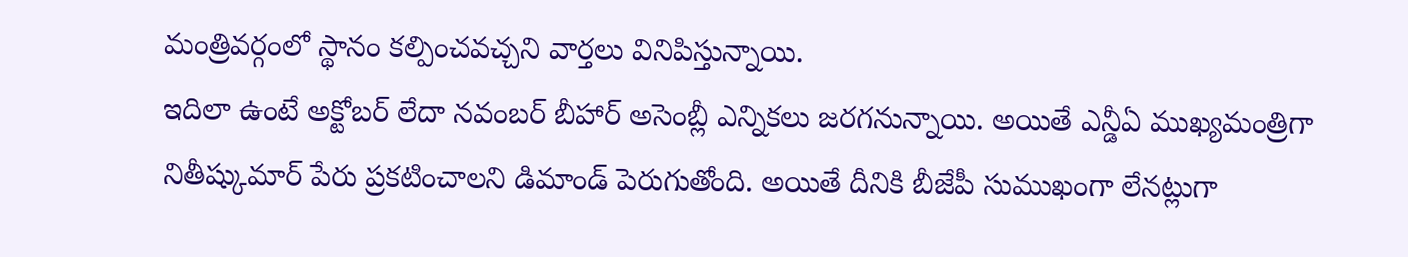మంత్రివర్గంలో స్థానం కల్పించవచ్చని వార్తలు వినిపిస్తున్నాయి.
ఇదిలా ఉంటే అక్టోబర్ లేదా నవంబర్ బీహార్ అసెంబ్లీ ఎన్నికలు జరగనున్నాయి. అయితే ఎన్డీఏ ముఖ్యమంత్రిగా నితీష్కుమార్ పేరు ప్రకటించాలని డిమాండ్ పెరుగుతోంది. అయితే దీనికి బీజేపీ సుముఖంగా లేనట్లుగా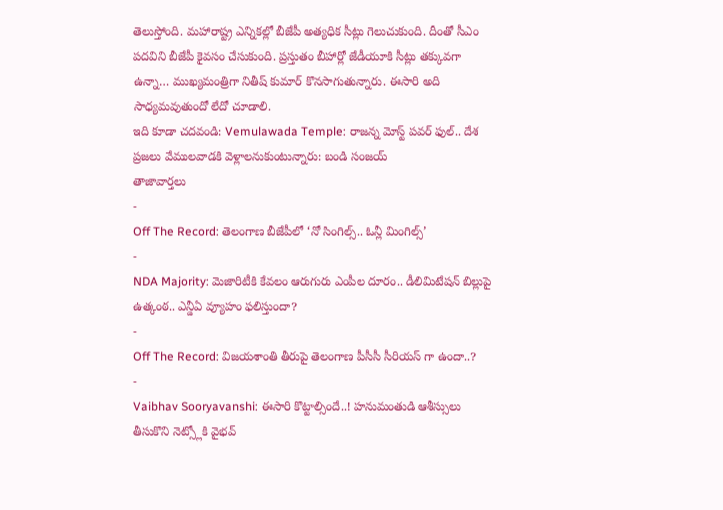తెలుస్తోంది. మహారాష్ట్ర ఎన్నికల్లో బీజేపీ అత్యధిక సీట్లు గెలుచుకుంది. దీంతో సీఎం పదవిని బీజేపీ కైవసం చేసుకుంది. ప్రస్తుతం బీహార్లో జేడీయూకి సీట్లు తక్కువగా ఉన్నా… ముఖ్యమంత్రిగా నితీష్ కుమార్ కొనసాగుతున్నారు. ఈసారి అది సాధ్యమవుతుందో లేదో చూడాలి.
ఇది కూడా చదవండి: Vemulawada Temple: రాజన్న మోస్ట్ పవర్ ఫుల్.. దేశ ప్రజలు వేములవాడకి వెళ్లాలనుకుంటున్నారు: బండి సంజయ్
తాజావార్తలు
-
Off The Record: తెలంగాణ బీజేపీలో ‘నో సింగిల్స్.. ఓన్లీ మింగిల్స్’
-
NDA Majority: మెజారిటీకి కేవలం ఆరుగురు ఎంపీల దూరం.. డీలిమిటేషన్ బిల్లుపై ఉత్కంఠ.. ఎన్డీఏ వ్యూహం ఫలిస్తుందా?
-
Off The Record: విజయశాంతి తీరుపై తెలంగాణ పీసీసీ సీరియస్ గా ఉందా..?
-
Vaibhav Sooryavanshi: ఈసారి కొట్టాల్సిందే..! హనుమంతుడి ఆశీస్సులు తీసుకొని నెట్స్లోకి వైభవ్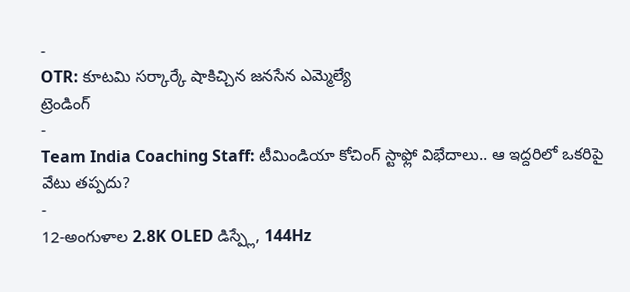-
OTR: కూటమి సర్కార్కే షాకిచ్చిన జనసేన ఎమ్మెల్యే
ట్రెండింగ్
-
Team India Coaching Staff: టీమిండియా కోచింగ్ స్టాఫ్లో విభేదాలు.. ఆ ఇద్దరిలో ఒకరిపై వేటు తప్పదు?
-
12-అంగుళాల 2.8K OLED డిస్ప్లే, 144Hz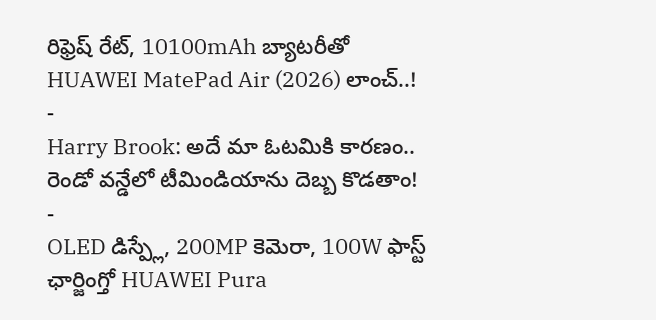రిఫ్రెష్ రేట్, 10100mAh బ్యాటరీతో HUAWEI MatePad Air (2026) లాంచ్..!
-
Harry Brook: అదే మా ఓటమికి కారణం.. రెండో వన్డేలో టీమిండియాను దెబ్బ కొడతాం!
-
OLED డిస్ప్లే, 200MP కెమెరా, 100W ఫాస్ట్ ఛార్జింగ్తో HUAWEI Pura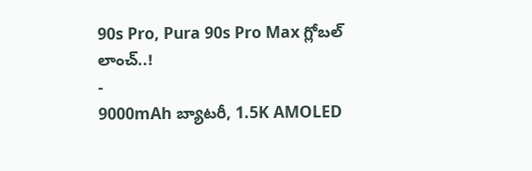90s Pro, Pura 90s Pro Max గ్లోబల్ లాంచ్..!
-
9000mAh బ్యాటరీ, 1.5K AMOLED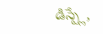డిస్ప్లే,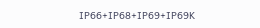IP66+IP68+IP69+IP69K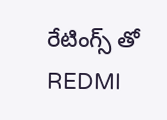రేటింగ్స్ తో REDMI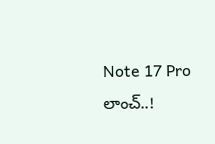Note 17 Pro లాంచ్..!